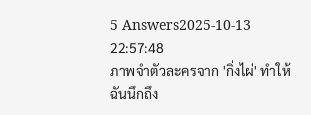5 Answers2025-10-13 22:57:48
ภาพจำตัวละครจาก 'กิ่งไผ่' ทำให้ฉันนึกถึง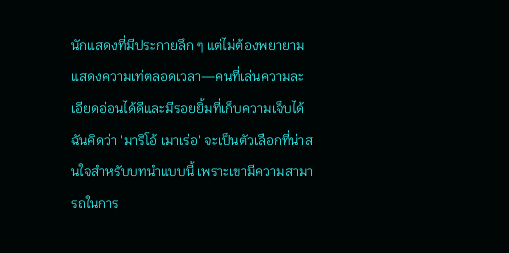นักแสดงที่มีประกายลึก ๆ แต่ไม่ต้องพยายามแสดงความเท่ตลอดเวลา—คนที่เล่นความละเอียดอ่อนได้ดีและมีรอยยิ้มที่เก็บความเจ็บได้ ฉันคิดว่า 'มาริโอ้ เมาเร่อ' จะเป็นตัวเลือกที่น่าสนใจสำหรับบทนำแบบนี้ เพราะเขามีความสามารถในการ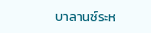บาลานซ์ระห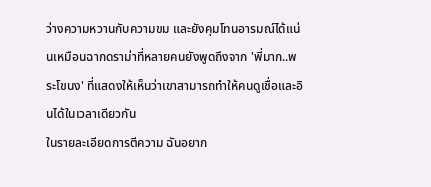ว่างความหวานกับความขม และยังคุมโทนอารมณ์ได้แน่นเหมือนฉากดราม่าที่หลายคนยังพูดถึงจาก 'พี่มาก..พระโขนง' ที่แสดงให้เห็นว่าเขาสามารถทำให้คนดูเชื่อและอินได้ในเวลาเดียวกัน
ในรายละเอียดการตีความ ฉันอยาก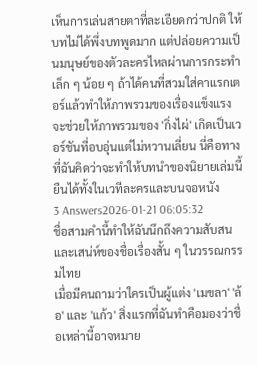เห็นการเล่นสายตาที่ละเอียดกว่าปกติ ให้บทไม่ได้พึ่งบทพูดมาก แต่ปล่อยความเป็นมนุษย์ของตัวละครไหลผ่านการกระทำเล็ก ๆ น้อย ๆ ถ้าได้คนที่สวมใส่คาแรกเตอร์แล้วทำให้ภาพรวมของเรื่องแข็งแรง จะช่วยให้ภาพรวมของ 'กิ่งไผ่' เกิดเป็นเวอร์ชันที่อบอุ่นแต่ไม่หวานเลี่ยน นี่คือทางที่ฉันคิดว่าจะทำให้บทนำของนิยายเล่มนี้ยืนได้ทั้งในเวทีละครและบนจอหนัง
3 Answers2026-01-21 06:05:32
ชื่อสามคำนี้ทำให้ฉันนึกถึงความสับสนและเสน่ห์ของชื่อเรื่องสั้น ๆ ในวรรณกรรมไทย
เมื่อมีคนถามว่าใครเป็นผู้แต่ง 'เมขลา' 'ล้อ' และ 'แก้ว' สิ่งแรกที่ฉันทำคือมองว่าชื่อเหล่านี้อาจหมาย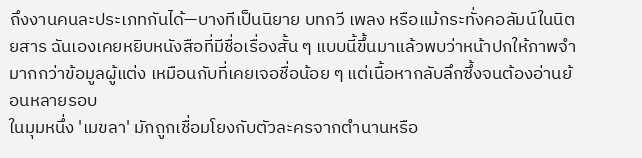ถึงงานคนละประเภทกันได้—บางทีเป็นนิยาย บทกวี เพลง หรือแม้กระทั่งคอลัมน์ในนิตยสาร ฉันเองเคยหยิบหนังสือที่มีชื่อเรื่องสั้น ๆ แบบนี้ขึ้นมาแล้วพบว่าหน้าปกให้ภาพจำมากกว่าข้อมูลผู้แต่ง เหมือนกับที่เคยเจอชื่อน้อย ๆ แต่เนื้อหากลับลึกซึ้งจนต้องอ่านย้อนหลายรอบ
ในมุมหนึ่ง 'เมขลา' มักถูกเชื่อมโยงกับตัวละครจากตำนานหรือ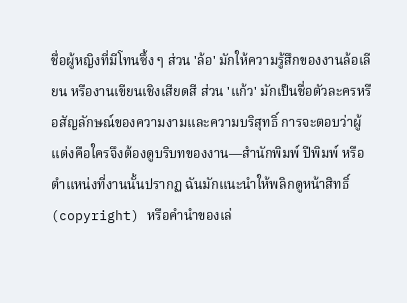ชื่อผู้หญิงที่มีโทนซึ้ง ๆ ส่วน 'ล้อ' มักให้ความรู้สึกของงานล้อเลียน หรืองานเขียนเชิงเสียดสี ส่วน 'แก้ว' มักเป็นชื่อตัวละครหรือสัญลักษณ์ของความงามและความบริสุทธิ์ การจะตอบว่าผู้แต่งคือใครจึงต้องดูบริบทของงาน—สำนักพิมพ์ ปีพิมพ์ หรือตำแหน่งที่งานนั้นปรากฏ ฉันมักแนะนำให้พลิกดูหน้าสิทธิ์ (copyright) หรือคำนำของเล่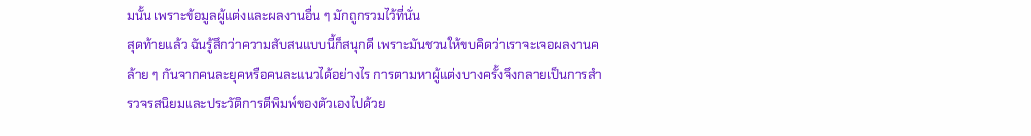มนั้น เพราะข้อมูลผู้แต่งและผลงานอื่น ๆ มักถูกรวมไว้ที่นั่น
สุดท้ายแล้ว ฉันรู้สึกว่าความสับสนแบบนี้ก็สนุกดี เพราะมันชวนให้ขบคิดว่าเราจะเจอผลงานคล้าย ๆ กันจากคนละยุคหรือคนละแนวได้อย่างไร การตามหาผู้แต่งบางครั้งจึงกลายเป็นการสำรวจรสนิยมและประวัติการตีพิมพ์ของตัวเองไปด้วย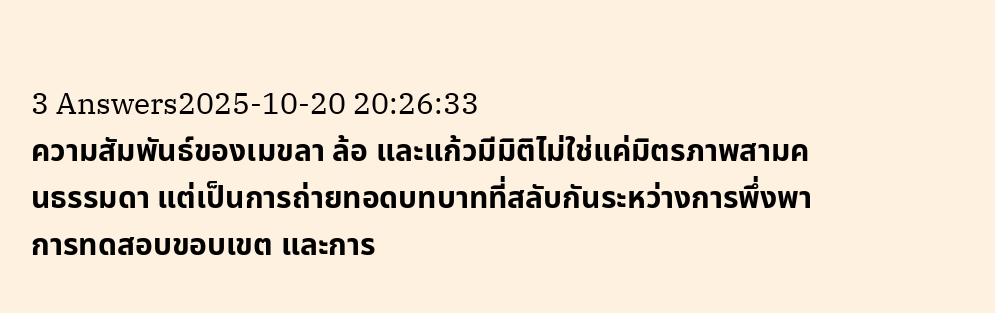3 Answers2025-10-20 20:26:33
ความสัมพันธ์ของเมขลา ล้อ และแก้วมีมิติไม่ใช่แค่มิตรภาพสามคนธรรมดา แต่เป็นการถ่ายทอดบทบาทที่สลับกันระหว่างการพึ่งพา การทดสอบขอบเขต และการ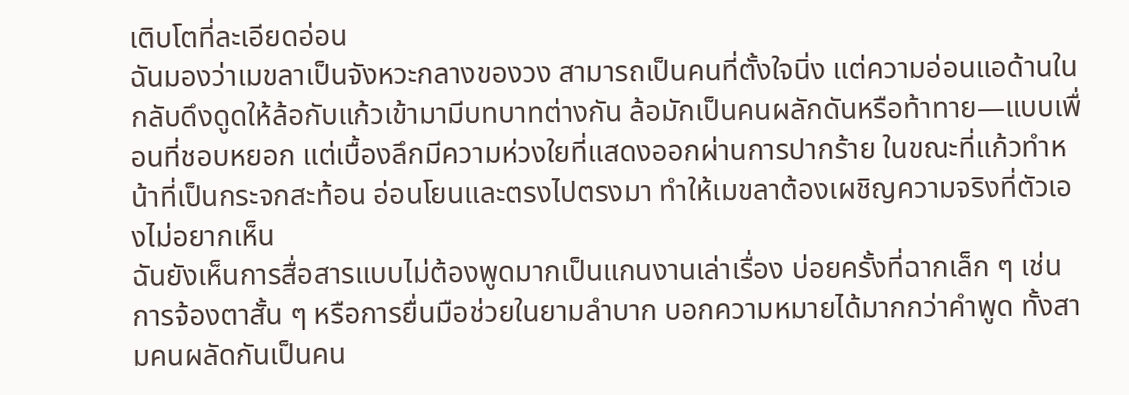เติบโตที่ละเอียดอ่อน
ฉันมองว่าเมขลาเป็นจังหวะกลางของวง สามารถเป็นคนที่ตั้งใจนิ่ง แต่ความอ่อนแอด้านในกลับดึงดูดให้ล้อกับแก้วเข้ามามีบทบาทต่างกัน ล้อมักเป็นคนผลักดันหรือท้าทาย—แบบเพื่อนที่ชอบหยอก แต่เบื้องลึกมีความห่วงใยที่แสดงออกผ่านการปากร้าย ในขณะที่แก้วทำหน้าที่เป็นกระจกสะท้อน อ่อนโยนและตรงไปตรงมา ทำให้เมขลาต้องเผชิญความจริงที่ตัวเองไม่อยากเห็น
ฉันยังเห็นการสื่อสารแบบไม่ต้องพูดมากเป็นแกนงานเล่าเรื่อง บ่อยครั้งที่ฉากเล็ก ๆ เช่นการจ้องตาสั้น ๆ หรือการยื่นมือช่วยในยามลำบาก บอกความหมายได้มากกว่าคำพูด ทั้งสามคนผลัดกันเป็นคน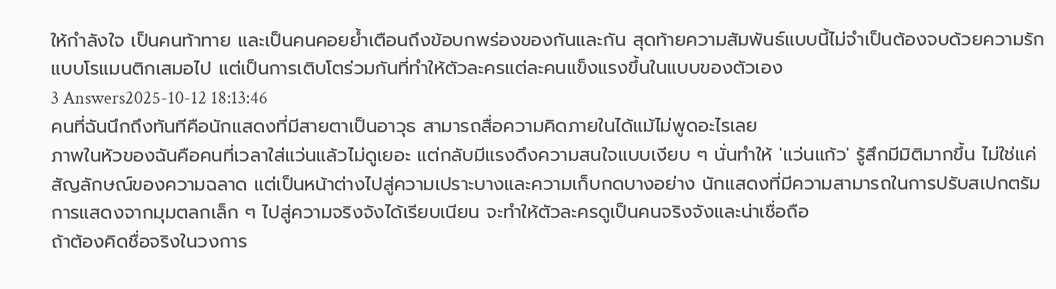ให้กำลังใจ เป็นคนท้าทาย และเป็นคนคอยย้ำเตือนถึงข้อบกพร่องของกันและกัน สุดท้ายความสัมพันธ์แบบนี้ไม่จำเป็นต้องจบด้วยความรักแบบโรแมนติกเสมอไป แต่เป็นการเติบโตร่วมกันที่ทำให้ตัวละครแต่ละคนแข็งแรงขึ้นในแบบของตัวเอง
3 Answers2025-10-12 18:13:46
คนที่ฉันนึกถึงทันทีคือนักแสดงที่มีสายตาเป็นอาวุธ สามารถสื่อความคิดภายในได้แม้ไม่พูดอะไรเลย
ภาพในหัวของฉันคือคนที่เวลาใส่แว่นแล้วไม่ดูเยอะ แต่กลับมีแรงดึงความสนใจแบบเงียบ ๆ นั่นทำให้ 'แว่นแก้ว' รู้สึกมีมิติมากขึ้น ไม่ใช่แค่สัญลักษณ์ของความฉลาด แต่เป็นหน้าต่างไปสู่ความเปราะบางและความเก็บกดบางอย่าง นักแสดงที่มีความสามารถในการปรับสเปกตรัมการแสดงจากมุมตลกเล็ก ๆ ไปสู่ความจริงจังได้เรียบเนียน จะทำให้ตัวละครดูเป็นคนจริงจังและน่าเชื่อถือ
ถ้าต้องคิดชื่อจริงในวงการ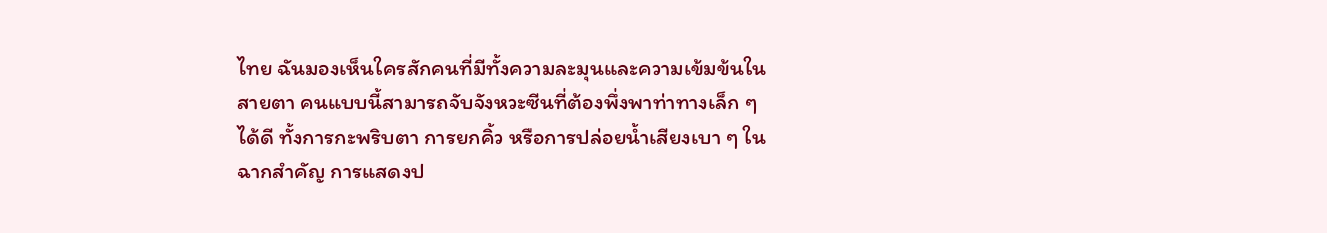ไทย ฉันมองเห็นใครสักคนที่มีทั้งความละมุนและความเข้มข้นในสายตา คนแบบนี้สามารถจับจังหวะซีนที่ต้องพึ่งพาท่าทางเล็ก ๆ ได้ดี ทั้งการกะพริบตา การยกคิ้ว หรือการปล่อยน้ำเสียงเบา ๆ ในฉากสำคัญ การแสดงป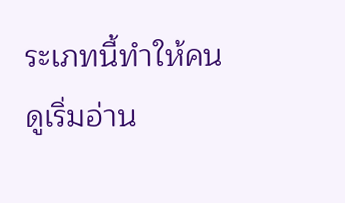ระเภทนี้ทำให้คนดูเริ่มอ่าน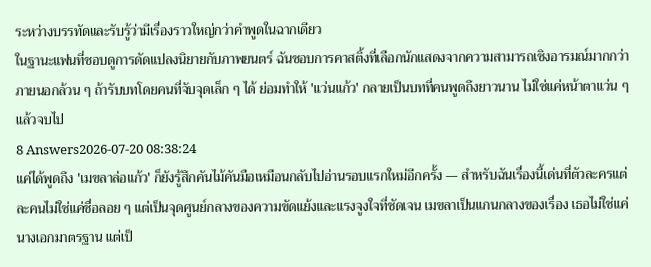ระหว่างบรรทัดและรับรู้ว่ามีเรื่องราวใหญ่กว่าคำพูดในฉากเดียว
ในฐานะแฟนที่ชอบดูการดัดแปลงนิยายกับภาพยนตร์ ฉันชอบการคาสติ้งที่เลือกนักแสดงจากความสามารถเชิงอารมณ์มากกว่าภายนอกล้วน ๆ ถ้ารับบทโดยคนที่จับจุดเล็ก ๆ ได้ ย่อมทำให้ 'แว่นแก้ว' กลายเป็นบทที่คนพูดถึงยาวนาน ไม่ใช่แค่หน้าตาแว่น ๆ แล้วจบไป
8 Answers2026-07-20 08:38:24
แค่ได้พูดถึง 'เมขลาล่อแก้ว' ก็ยังรู้สึกคันไม้คันมือเหมือนกลับไปอ่านรอบแรกใหม่อีกครั้ง — สำหรับฉันเรื่องนี้เด่นที่ตัวละครแต่ละคนไม่ใช่แค่ชื่อลอย ๆ แต่เป็นจุดศูนย์กลางของความขัดแย้งและแรงจูงใจที่ชัดเจน เมขลาเป็นแกนกลางของเรื่อง เธอไม่ใช่แค่นางเอกมาตรฐาน แต่เป็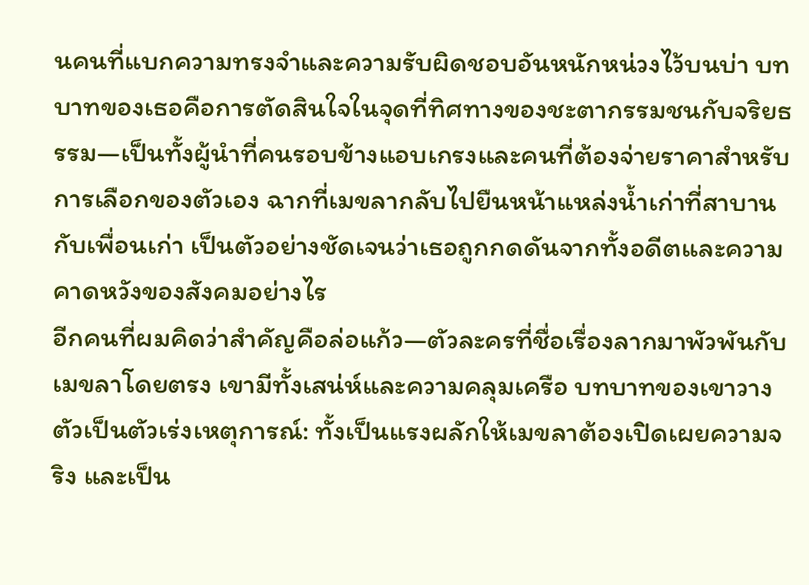นคนที่แบกความทรงจำและความรับผิดชอบอันหนักหน่วงไว้บนบ่า บทบาทของเธอคือการตัดสินใจในจุดที่ทิศทางของชะตากรรมชนกับจริยธรรม—เป็นทั้งผู้นำที่คนรอบข้างแอบเกรงและคนที่ต้องจ่ายราคาสำหรับการเลือกของตัวเอง ฉากที่เมขลากลับไปยืนหน้าแหล่งน้ำเก่าที่สาบานกับเพื่อนเก่า เป็นตัวอย่างชัดเจนว่าเธอถูกกดดันจากทั้งอดีตและความคาดหวังของสังคมอย่างไร
อีกคนที่ผมคิดว่าสำคัญคือล่อแก้ว—ตัวละครที่ชื่อเรื่องลากมาพัวพันกับเมขลาโดยตรง เขามีทั้งเสน่ห์และความคลุมเครือ บทบาทของเขาวางตัวเป็นตัวเร่งเหตุการณ์: ทั้งเป็นแรงผลักให้เมขลาต้องเปิดเผยความจริง และเป็น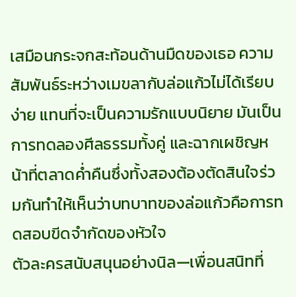เสมือนกระจกสะท้อนด้านมืดของเธอ ความสัมพันธ์ระหว่างเมขลากับล่อแก้วไม่ได้เรียบง่าย แทนที่จะเป็นความรักแบบนิยาย มันเป็นการทดลองศีลธรรมทั้งคู่ และฉากเผชิญหน้าที่ตลาดค่ำคืนซึ่งทั้งสองต้องตัดสินใจร่วมกันทำให้เห็นว่าบทบาทของล่อแก้วคือการทดสอบขีดจำกัดของหัวใจ
ตัวละครสนับสนุนอย่างนิล—เพื่อนสนิทที่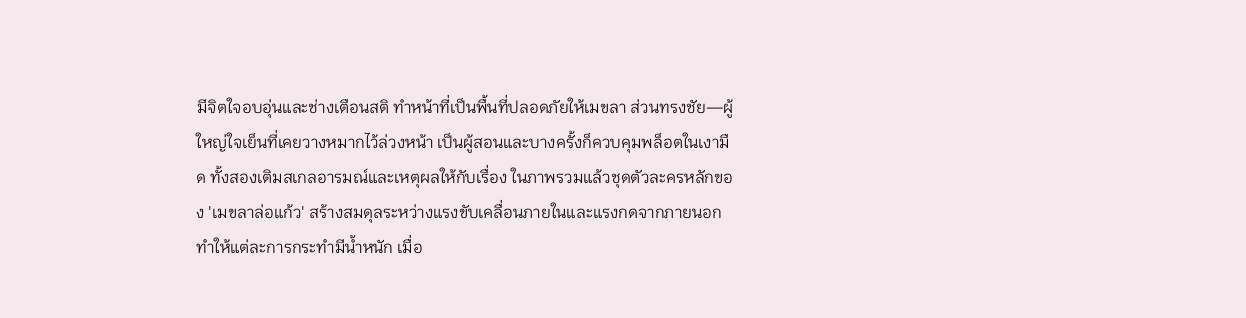มีจิตใจอบอุ่นและช่างเตือนสติ ทำหน้าที่เป็นพื้นที่ปลอดภัยให้เมขลา ส่วนทรงชัย—ผู้ใหญ่ใจเย็นที่เคยวางหมากไว้ล่วงหน้า เป็นผู้สอนและบางครั้งก็ควบคุมพล็อตในเงามืด ทั้งสองเติมสเกลอารมณ์และเหตุผลให้กับเรื่อง ในภาพรวมแล้วชุดตัวละครหลักของ 'เมขลาล่อแก้ว' สร้างสมดุลระหว่างแรงขับเคลื่อนภายในและแรงกดจากภายนอก ทำให้แต่ละการกระทำมีน้ำหนัก เมื่อ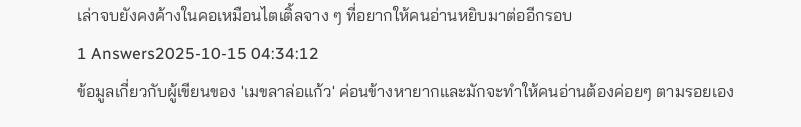เล่าจบยังคงค้างในคอเหมือนไตเติ้ลจาง ๆ ที่อยากให้คนอ่านหยิบมาต่ออีกรอบ
1 Answers2025-10-15 04:34:12
ข้อมูลเกี่ยวกับผู้เขียนของ 'เมขลาล่อแก้ว' ค่อนข้างหายากและมักจะทำให้คนอ่านต้องค่อยๆ ตามรอยเอง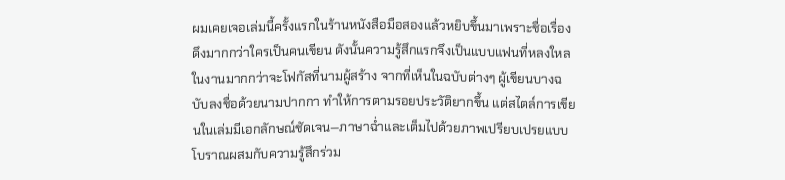ผมเคยเจอเล่มนี้ครั้งแรกในร้านหนังสือมือสองแล้วหยิบขึ้นมาเพราะชื่อเรื่องดึงมากกว่าใครเป็นคนเขียน ดังนั้นความรู้สึกแรกจึงเป็นแบบแฟนที่หลงใหลในงานมากกว่าจะโฟกัสที่นามผู้สร้าง จากที่เห็นในฉบับต่างๆ ผู้เขียนบางฉบับลงชื่อด้วยนามปากกา ทำให้การตามรอยประวัติยากขึ้น แต่สไตล์การเขียนในเล่มมีเอกลักษณ์ชัดเจน—ภาษาฉ่ำและเต็มไปด้วยภาพเปรียบเปรยแบบโบราณผสมกับความรู้สึกร่วม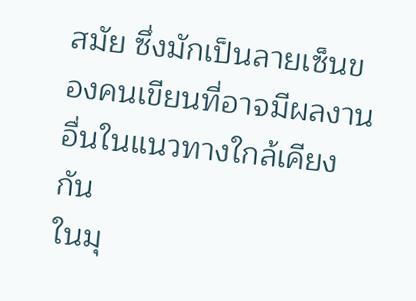สมัย ซึ่งมักเป็นลายเซ็นของคนเขียนที่อาจมีผลงานอื่นในแนวทางใกล้เคียงกัน
ในมุ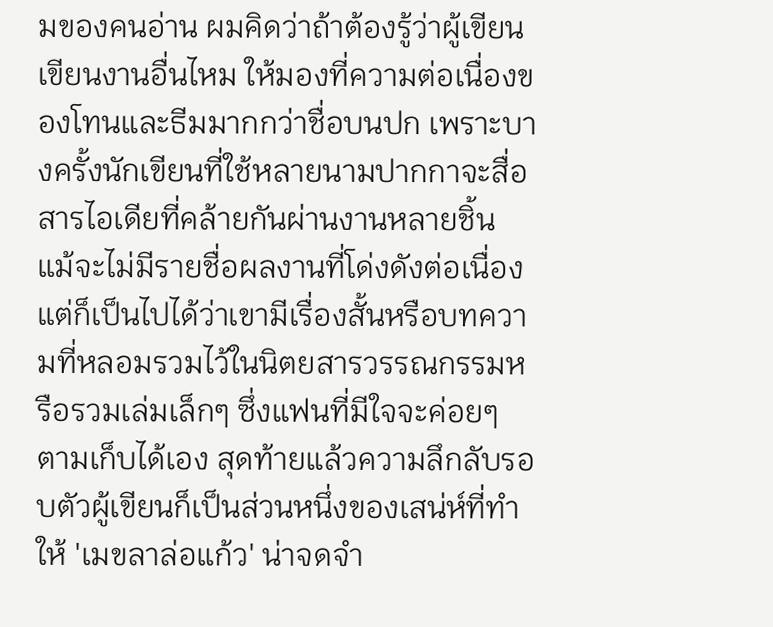มของคนอ่าน ผมคิดว่าถ้าต้องรู้ว่าผู้เขียนเขียนงานอื่นไหม ให้มองที่ความต่อเนื่องของโทนและธีมมากกว่าชื่อบนปก เพราะบางครั้งนักเขียนที่ใช้หลายนามปากกาจะสื่อสารไอเดียที่คล้ายกันผ่านงานหลายชิ้น แม้จะไม่มีรายชื่อผลงานที่โด่งดังต่อเนื่อง แต่ก็เป็นไปได้ว่าเขามีเรื่องสั้นหรือบทความที่หลอมรวมไว้ในนิตยสารวรรณกรรมหรือรวมเล่มเล็กๆ ซึ่งแฟนที่มีใจจะค่อยๆ ตามเก็บได้เอง สุดท้ายแล้วความลึกลับรอบตัวผู้เขียนก็เป็นส่วนหนึ่งของเสน่ห์ที่ทำให้ 'เมขลาล่อแก้ว' น่าจดจำ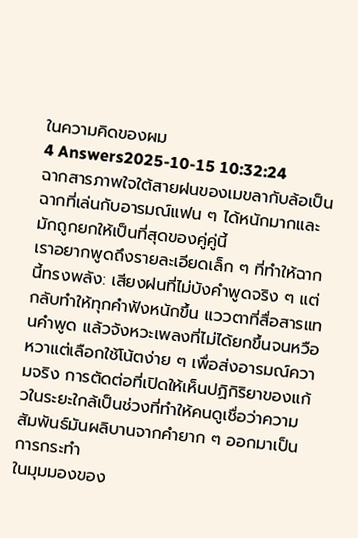ในความคิดของผม
4 Answers2025-10-15 10:32:24
ฉากสารภาพใจใต้สายฝนของเมขลากับล้อเป็นฉากที่เล่นกับอารมณ์แฟน ๆ ได้หนักมากและมักถูกยกให้เป็นที่สุดของคู่คู่นี้
เราอยากพูดถึงรายละเอียดเล็ก ๆ ที่ทำให้ฉากนี้ทรงพลัง: เสียงฝนที่ไม่บังคำพูดจริง ๆ แต่กลับทำให้ทุกคำฟังหนักขึ้น แววตาที่สื่อสารแทนคำพูด แล้วจังหวะเพลงที่ไม่ได้ยกขึ้นจนหวือหวาแต่เลือกใช้โน้ตง่าย ๆ เพื่อส่งอารมณ์ความจริง การตัดต่อที่เปิดให้เห็นปฏิกิริยาของแก้วในระยะใกล้เป็นช่วงที่ทำให้คนดูเชื่อว่าความสัมพันธ์มันผลิบานจากคำยาก ๆ ออกมาเป็นการกระทำ
ในมุมมองของ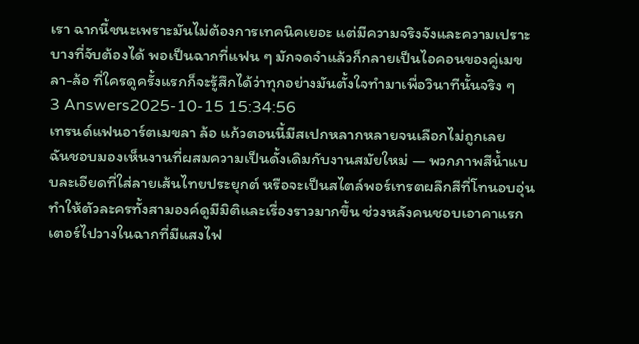เรา ฉากนี้ชนะเพราะมันไม่ต้องการเทคนิคเยอะ แต่มีความจริงจังและความเปราะบางที่จับต้องได้ พอเป็นฉากที่แฟน ๆ มักจดจำแล้วก็กลายเป็นไอคอนของคู่เมขลา-ล้อ ที่ใครดูครั้งแรกก็จะรู้สึกได้ว่าทุกอย่างมันตั้งใจทำมาเพื่อวินาทีนั้นจริง ๆ
3 Answers2025-10-15 15:34:56
เทรนด์แฟนอาร์ตเมขลา ล้อ แก้วตอนนี้มีสเปกหลากหลายจนเลือกไม่ถูกเลย
ฉันชอบมองเห็นงานที่ผสมความเป็นดั้งเดิมกับงานสมัยใหม่ — พวกภาพสีน้ำแบบละเอียดที่ใส่ลายเส้นไทยประยุกต์ หรือจะเป็นสไตล์พอร์เทรตผลึกสีที่โทนอบอุ่น ทำให้ตัวละครทั้งสามองค์ดูมีมิติและเรื่องราวมากขึ้น ช่วงหลังคนชอบเอาคาแรกเตอร์ไปวางในฉากที่มีแสงไฟ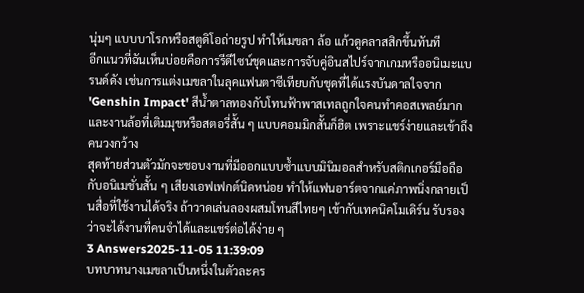นุ่มๆ แบบบาโรกหรือสตูดิโอถ่ายรูป ทำให้เมขลา ล้อ แก้วดูคลาสสิกขึ้นทันที
อีกแนวที่ฉันเห็นบ่อยคือการรีดีไซน์ชุดและการจับคู่อินสไปร์จากเกมหรืออนิเมะแบรนด์ดัง เช่นการแต่งเมขลาในลุคแฟนตาซีเทียบกับชุดที่ได้แรงบันดาลใจจาก 'Genshin Impact' สีน้ำตาลทองกับโทนฟ้าพาสเทลถูกใจคนทำคอสเพลย์มาก และงานล้อที่เติมมุขหรือสตอรี่สั้น ๆ แบบคอมมิกสั้นก็ฮิต เพราะแชร์ง่ายและเข้าถึงคนวงกว้าง
สุดท้ายส่วนตัวมักจะชอบงานที่มีออกแบบซ้ำแบบมินิมอลสำหรับสติกเกอร์มือถือ กับอนิเมชั่นสั้น ๆ เสียงเอฟเฟกต์นิดหน่อย ทำให้แฟนอาร์ตจากแค่ภาพนิ่งกลายเป็นสื่อที่ใช้งานได้จริง ถ้าวาดเล่นลองผสมโทนสีไทยๆ เข้ากับเทคนิคโมเดิร์น รับรองว่าจะได้งานที่คนจำได้และแชร์ต่อได้ง่าย ๆ
3 Answers2025-11-05 11:39:09
บทบาทนางเมขลาเป็นหนึ่งในตัวละคร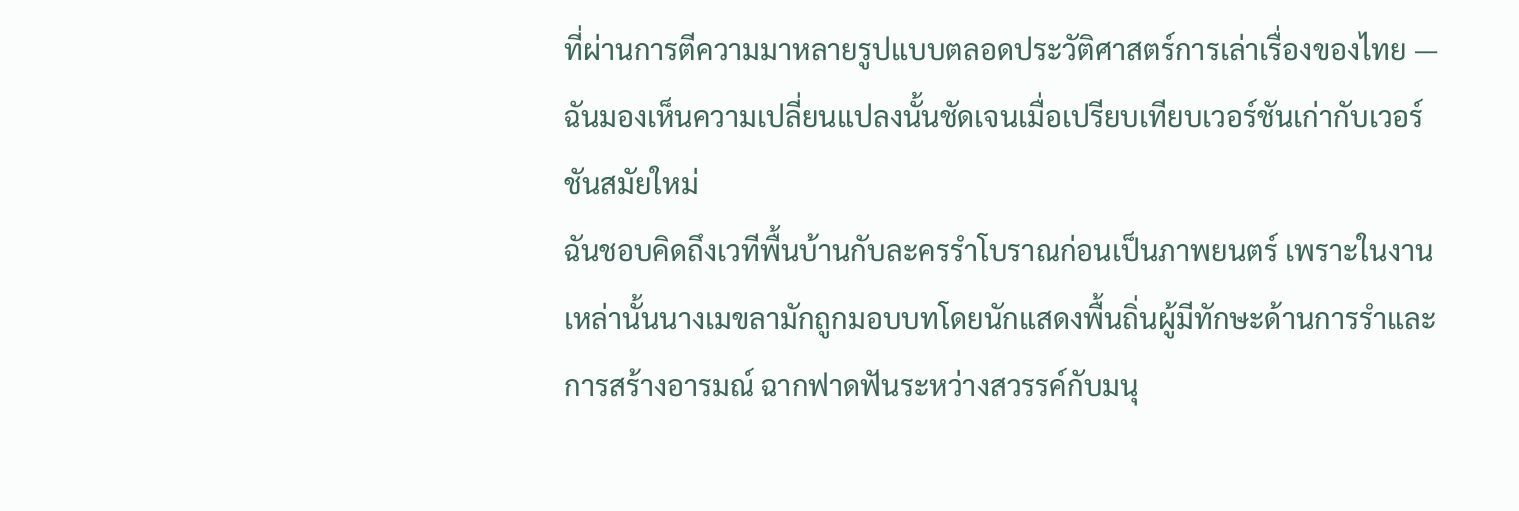ที่ผ่านการตีความมาหลายรูปแบบตลอดประวัติศาสตร์การเล่าเรื่องของไทย — ฉันมองเห็นความเปลี่ยนแปลงนั้นชัดเจนเมื่อเปรียบเทียบเวอร์ชันเก่ากับเวอร์ชันสมัยใหม่
ฉันชอบคิดถึงเวทีพื้นบ้านกับละครรำโบราณก่อนเป็นภาพยนตร์ เพราะในงานเหล่านั้นนางเมขลามักถูกมอบบทโดยนักแสดงพื้นถิ่นผู้มีทักษะด้านการรำและการสร้างอารมณ์ ฉากฟาดฟันระหว่างสวรรค์กับมนุ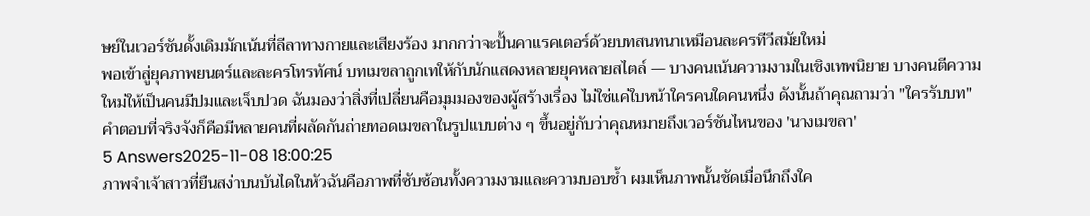ษย์ในเวอร์ชันดั้งเดิมมักเน้นที่ลีลาทางกายและเสียงร้อง มากกว่าจะปั้นคาแรคเตอร์ด้วยบทสนทนาเหมือนละครทีวีสมัยใหม่
พอเข้าสู่ยุคภาพยนตร์และละครโทรทัศน์ บทเมขลาถูกเทให้กับนักแสดงหลายยุคหลายสไตล์ — บางคนเน้นความงามในเชิงเทพนิยาย บางคนตีความใหม่ให้เป็นคนมีปมและเจ็บปวด ฉันมองว่าสิ่งที่เปลี่ยนคือมุมมองของผู้สร้างเรื่อง ไม่ใช่แค่ใบหน้าใครคนใดคนหนึ่ง ดังนั้นถ้าคุณถามว่า "ใครรับบท" คำตอบที่จริงจังก็คือมีหลายคนที่ผลัดกันถ่ายทอดเมขลาในรูปแบบต่าง ๆ ขึ้นอยู่กับว่าคุณหมายถึงเวอร์ชันไหนของ 'นางเมขลา'
5 Answers2025-11-08 18:00:25
ภาพจำเจ้าสาวที่ยืนสง่าบนบันไดในหัวฉันคือภาพที่ซับซ้อนทั้งความงามและความบอบช้ำ ผมเห็นภาพนั้นชัดเมื่อนึกถึงใค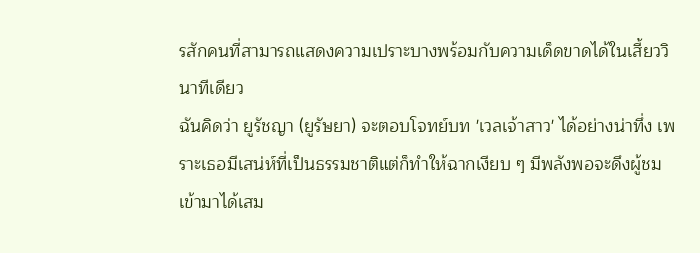รสักคนที่สามารถแสดงความเปราะบางพร้อมกับความเด็ดขาดได้ในเสี้ยววินาทีเดียว
ฉันคิดว่า ยูรัชญา (ยูรัษยา) จะตอบโจทย์บท 'เวลเจ้าสาว' ได้อย่างน่าทึ่ง เพราะเธอมีเสน่ห์ที่เป็นธรรมชาติแต่ก็ทำให้ฉากเงียบ ๆ มีพลังพอจะดึงผู้ชมเข้ามาได้เสม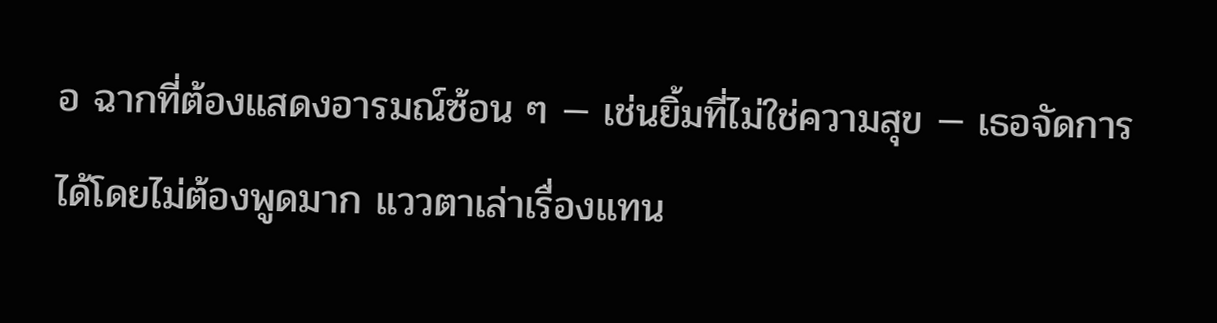อ ฉากที่ต้องแสดงอารมณ์ซ้อน ๆ — เช่นยิ้มที่ไม่ใช่ความสุข — เธอจัดการได้โดยไม่ต้องพูดมาก แววตาเล่าเรื่องแทน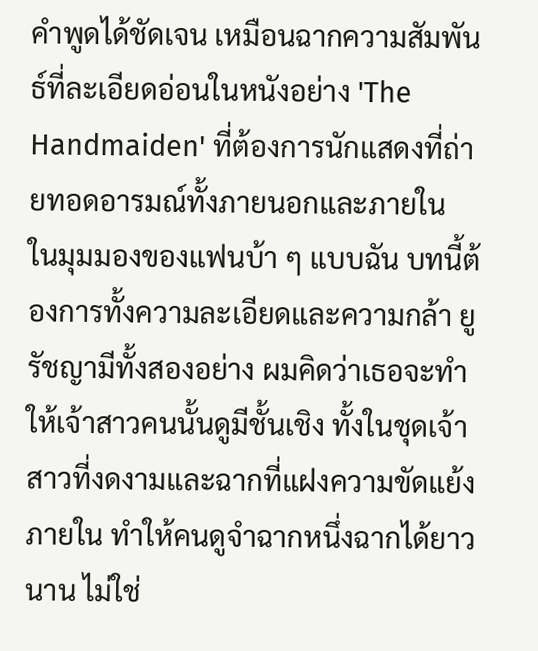คำพูดได้ชัดเจน เหมือนฉากความสัมพันธ์ที่ละเอียดอ่อนในหนังอย่าง 'The Handmaiden' ที่ต้องการนักแสดงที่ถ่ายทอดอารมณ์ทั้งภายนอกและภายใน
ในมุมมองของแฟนบ้า ๆ แบบฉัน บทนี้ต้องการทั้งความละเอียดและความกล้า ยูรัชญามีทั้งสองอย่าง ผมคิดว่าเธอจะทำให้เจ้าสาวคนนั้นดูมีชั้นเชิง ทั้งในชุดเจ้าสาวที่งดงามและฉากที่แฝงความขัดแย้งภายใน ทำให้คนดูจำฉากหนึ่งฉากได้ยาวนาน ไม่ใช่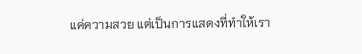แค่ความสวย แต่เป็นการแสดงที่ทำให้เรา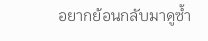อยากย้อนกลับมาดูซ้ำ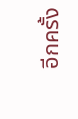อีกครั้ง